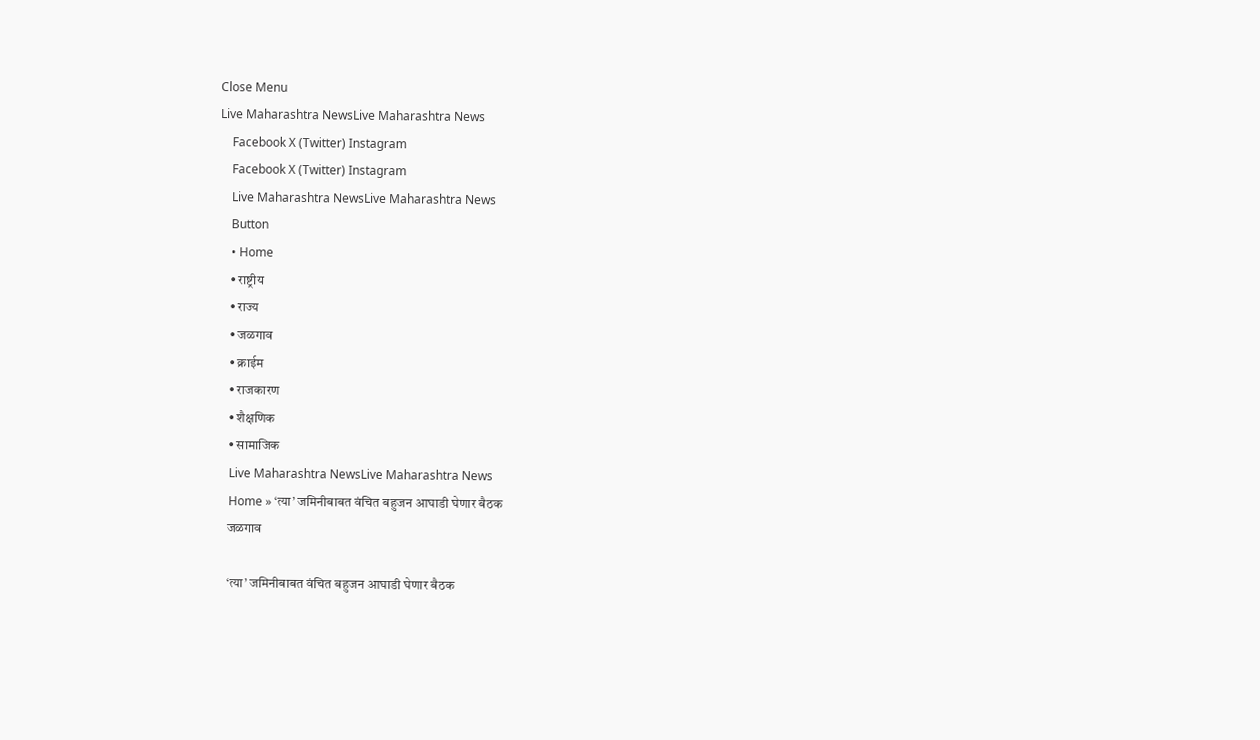Close Menu
Live Maharashtra NewsLive Maharashtra News
    Facebook X (Twitter) Instagram
    Facebook X (Twitter) Instagram
    Live Maharashtra NewsLive Maharashtra News
    Button
    • Home
    • राष्ट्रीय
    • राज्य
    • जळगाव
    • क्राईम
    • राजकारण
    • शैक्षणिक
    • सामाजिक
    Live Maharashtra NewsLive Maharashtra News
    Home » ‘त्या’ जमिनीबाबत वंचित बहुजन आघाडी घेणार बैठक
    जळगाव

    ‘त्या’ जमिनीबाबत वंचित बहुजन आघाडी घेणार बैठक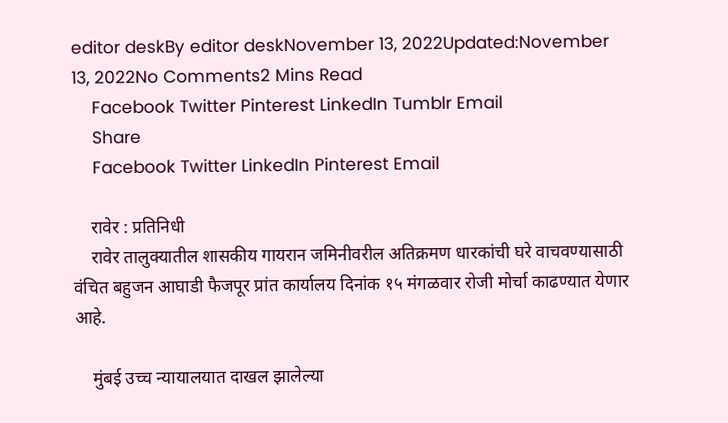editor deskBy editor deskNovember 13, 2022Updated:November 13, 2022No Comments2 Mins Read
    Facebook Twitter Pinterest LinkedIn Tumblr Email
    Share
    Facebook Twitter LinkedIn Pinterest Email

    रावेर : प्रतिनिधी
    रावेर तालुक्यातील शासकीय गायरान जमिनीवरील अतिक्रमण धारकांची घरे वाचवण्यासाठी वंचित बहुजन आघाडी फैजपूर प्रांत कार्यालय दिनांक १५ मंगळवार रोजी मोर्चा काढण्यात येणार आहे.

    मुंबई उच्च न्यायालयात दाखल झालेल्या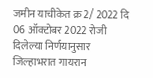जमीन याचीकेत क्र 2/ 2022 दि 06 ऑक्टोबर 2022 रोजी दिलेल्या निर्णयानुसार जिल्हाभरात गायरान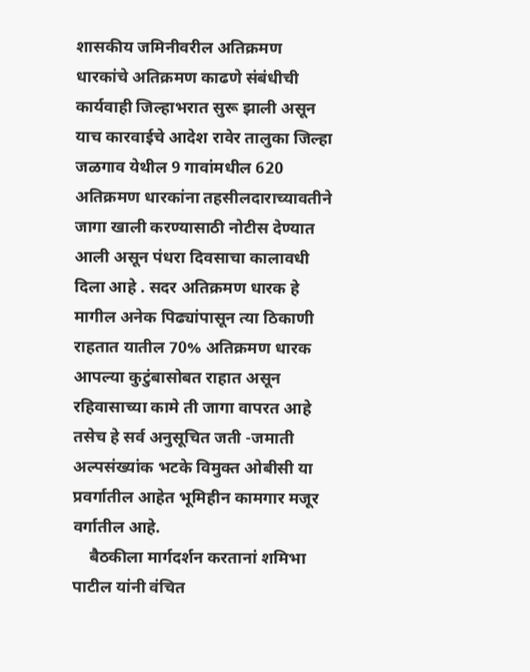शासकीय जमिनीवरील अतिक्रमण धारकांचे अतिक्रमण काढणे संबंधीची कार्यवाही जिल्हाभरात सुरू झाली असून याच कारवाईचे आदेश रावेर तालुका जिल्हा जळगाव येथील 9 गावांमधील 620 अतिक्रमण धारकांना तहसीलदाराच्यावतीने जागा खाली करण्यासाठी नोटीस देण्यात आली असून पंधरा दिवसाचा कालावधी दिला आहे . सदर अतिक्रमण धारक हे मागील अनेक पिढ्यांपासून त्या ठिकाणी राहतात यातील 70% अतिक्रमण धारक आपल्या कुटुंबासोबत राहात असून रहिवासाच्या कामे ती जागा वापरत आहे तसेच हे सर्व अनुसूचित जती -जमाती अल्पसंख्यांक भटके विमुक्त ओबीसी या प्रवर्गातील आहेत भूमिहीन कामगार मजूर वर्गातील आहे.
    बैठकीला मार्गदर्शन करतानां शमिभा पाटील यांनी वंचित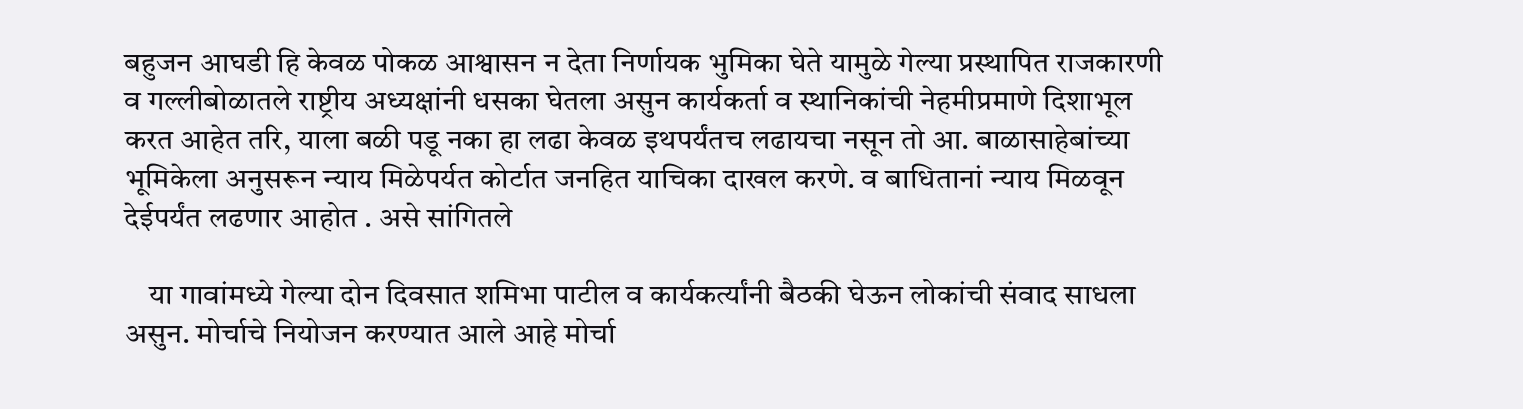बहुजन आघडी हि केवळ पोकळ आश्वासन न देता निर्णायक भुमिका घेते यामुळे गेल्या प्रस्थापित राजकारणी व गल्लीबोळातले राष्ट्रीय अध्यक्षांनी धसका घेतला असुन कार्यकर्ता व स्थानिकांची नेहमीप्रमाणे दिशाभूल करत आहेत तरि, याला बळी पडू नका हा लढा केवळ इथपर्यंतच लढायचा नसून तो आ. बाळासाहेबांच्या भूमिकेला अनुसरून न्याय मिळेपर्यत कोर्टात जनहित याचिका दाखल करणे. व बाधितानां न्याय मिळवून देईपर्यंत लढणार आहोत . असे सांगितले

    या गावांमध्ये गेल्या दोन दिवसात शमिभा पाटील व कार्यकर्त्यांनी बैठकी घेऊन लोकांची संवाद साधला असुन. मोर्चाचे नियोजन करण्यात आले आहे मोर्चा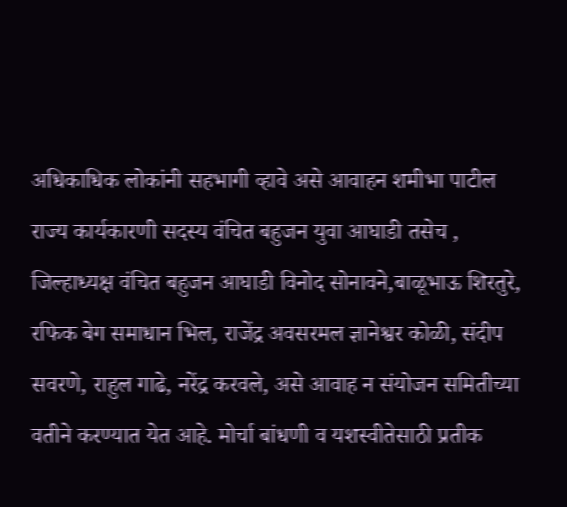अधिकाधिक लोकांनी सहभागी व्हावे असे आवाहन शमीभा पाटील राज्य कार्यकारणी सदस्य वंचित बहुजन युवा आघाडी तसेच , जिल्हाध्यक्ष वंचित बहुजन आघाडी विनोद सोनावने,बाळूभाऊ शिरतुरे, रफिक बेग समाधान भिल, राजेंद्र अवसरमल ज्ञानेश्वर कोळी, संदीप सवरणे, राहुल गाढे, नरेंद्र करवले, असे आवाह न संयोजन समितीच्या वतीने करण्यात येत आहे. मोर्चा बांधणी व यशस्वीतेसाठी प्रतीक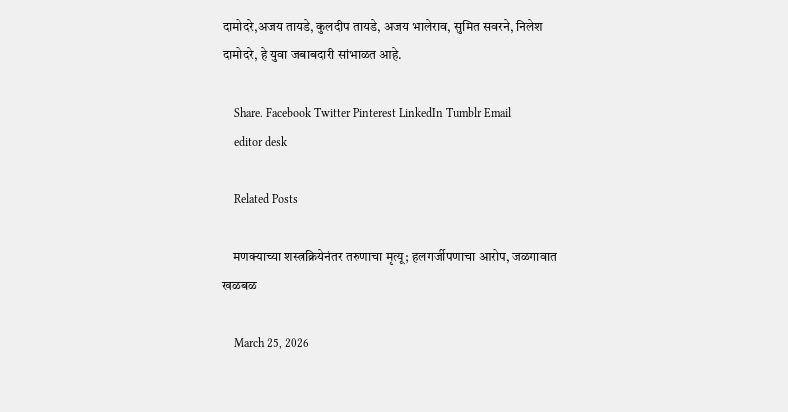दामोदरे,अजय तायडे, कुलदीप तायडे, अजय भालेराव, सुमित सवरने, निलेश दामोदरे, हे युवा जबाबदारी सांभाळत आहे.

    Share. Facebook Twitter Pinterest LinkedIn Tumblr Email
    editor desk

    Related Posts

    मणक्याच्या शस्त्रक्रियेनंतर तरुणाचा मृत्यू; हलगर्जीपणाचा आरोप, जळगावात खळबळ

    March 25, 2026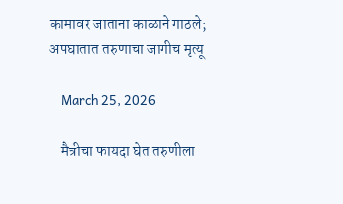कामावर जाताना काळाने गाठले; अपघातात तरुणाचा जागीच मृत्यू

    March 25, 2026

    मैत्रीचा फायदा घेत तरुणीला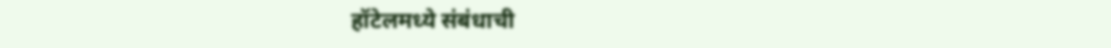हॉटेलमध्ये संबंधाची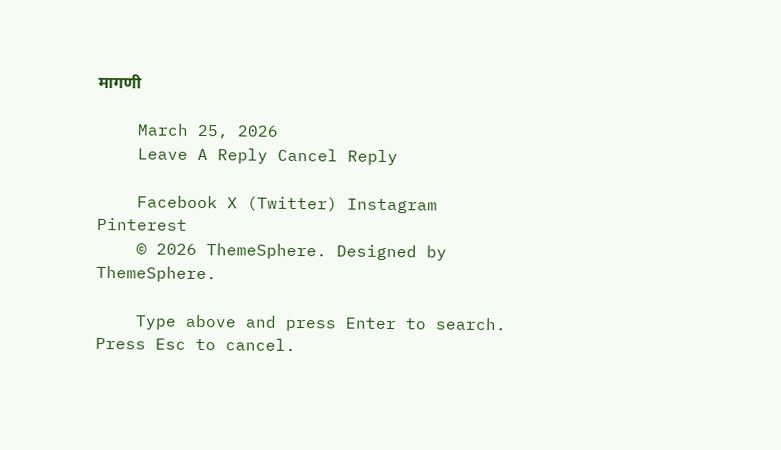मागणी

    March 25, 2026
    Leave A Reply Cancel Reply

    Facebook X (Twitter) Instagram Pinterest
    © 2026 ThemeSphere. Designed by ThemeSphere.

    Type above and press Enter to search. Press Esc to cancel.